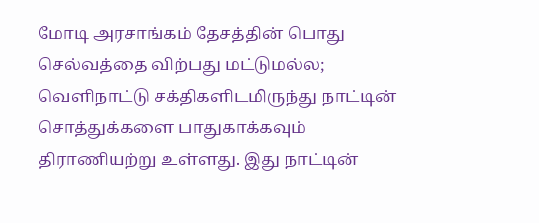மோடி அரசாங்கம் தேசத்தின் பொது செல்வத்தை விற்பது மட்டுமல்ல; வெளிநாட்டு சக்திகளிடமிருந்து நாட்டின் சொத்துக்களை பாதுகாக்கவும் திராணியற்று உள்ளது. இது நாட்டின்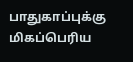பாதுகாப்புக்கு மிகப்பெரிய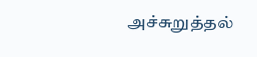அச்சுறுத்தல்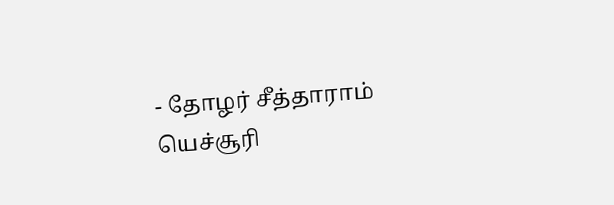- தோழர் சீத்தாராம் யெச்சூரி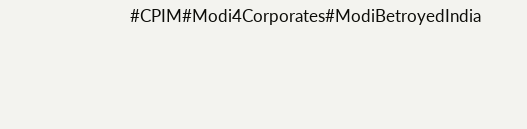#CPIM#Modi4Corporates#ModiBetroyedIndia